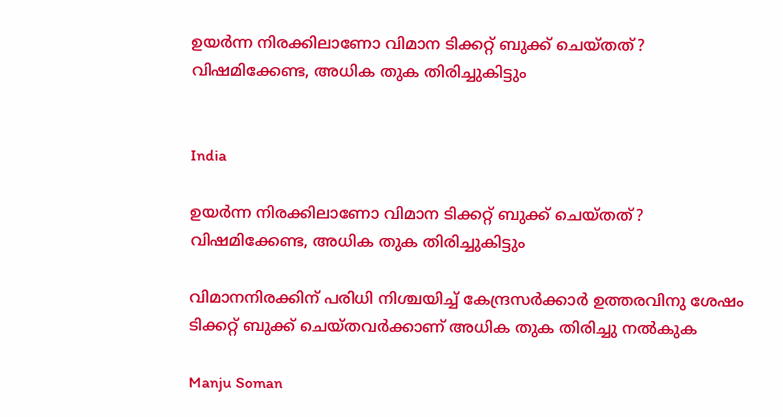ഉയർന്ന നിരക്കിലാണോ വിമാന ടിക്കറ്റ് ബുക്ക് ചെയ്തത്‍‍? വിഷമിക്കേണ്ട, അധിക തുക തിരിച്ചുകിട്ടും


India

ഉയർന്ന നിരക്കിലാണോ വിമാന ടിക്കറ്റ് ബുക്ക് ചെയ്തത്‍‍? വിഷമിക്കേണ്ട, അധിക തുക തിരിച്ചുകിട്ടും

വിമാനനിരക്കിന് പരിധി നിശ്ചയിച്ച് കേന്ദ്രസർക്കാർ ഉത്തരവിനു ശേഷം ടിക്കറ്റ് ബുക്ക് ചെയ്തവർക്കാണ് അധിക തുക തിരിച്ചു നൽകുക

Manju Soman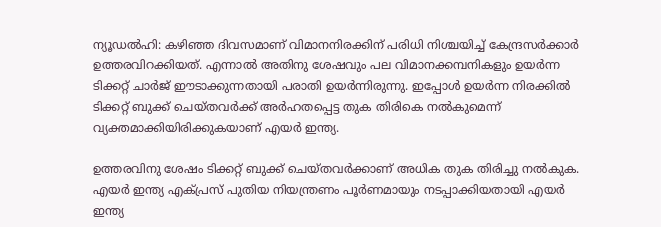ന്യൂഡൽഹി: കഴിഞ്ഞ ദിവസമാണ് വിമാനനിരക്കിന് പരിധി നിശ്ചയിച്ച് കേന്ദ്രസർക്കാർ ഉത്തരവിറക്കിയത്. എന്നാൽ അതിനു ശേഷവും പല വിമാനക്കമ്പനികളും ഉയർന്ന ടിക്കറ്റ് ചാർജ് ഈടാക്കുന്നതായി പരാതി ഉയർന്നിരുന്നു. ഇപ്പോൾ ഉയർന്ന‌‌ നിരക്കിൽ ടിക്കറ്റ് ബുക്ക് ചെയ്തവർക്ക് അർഹതപ്പെട്ട തുക തിരികെ നൽകുമെന്ന് വ്യക്തമാക്കിയിരിക്കുകയാണ് എയർ ഇന്ത്യ.

ഉത്തരവിനു ശേഷം ടിക്കറ്റ് ബുക്ക് ചെയ്തവർക്കാണ് അധിക തുക തിരിച്ചു നൽകുക. എയർ ഇന്ത്യ എക്പ്രസ് പുതിയ നിയന്ത്രണം‌ പൂർണമായും നടപ്പാക്കിയതായി എയർ ഇന്ത്യ‌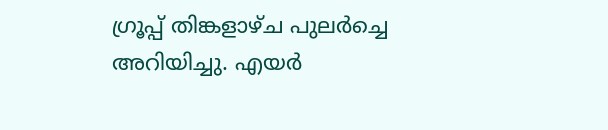ഗ്രൂപ്പ് തിങ്കളാഴ്ച പുലർച്ചെ അറിയിച്ചു. എയർ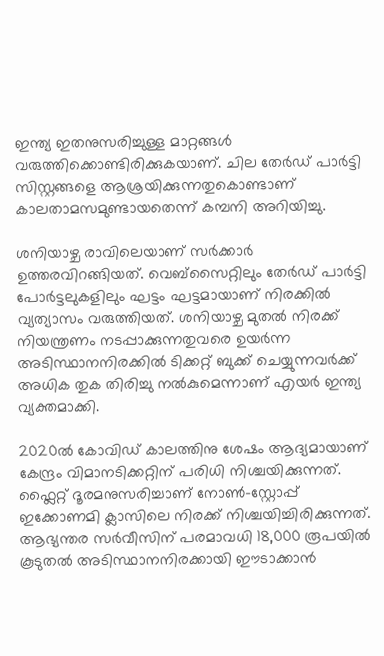ഇന്ത്യ ഇതനുസരിച്ചുള്ള മാറ്റങ്ങൾ വരുത്തിക്കൊണ്ടിരിക്കുകയാണ്. ചില തേർഡ് പാർട്ടി സിസ്റ്റങ്ങളെ ആശ്രയിക്കുന്നതുകൊണ്ടാണ് കാലതാമസമുണ്ടായതെന്ന് കമ്പനി അറിയിച്ചു.

ശനിയാഴ്ച രാവിലെയാണ് സർക്കാർ ഉത്തരവിറങ്ങിയത്. വെബ്സൈറ്റിലും തേർഡ് പാർട്ടി പോർട്ടലുകളിലും ഘട്ടം ഘട്ടമായാണ് നിരക്കിൽ വ്യത്യാസം വരുത്തിയത്. ശനിയാഴ്ച മുതൽ‌ നിരക്ക് നിയന്ത്രണം നടപ്പാക്കുന്നതുവരെ ഉയർന്ന അടിസ്ഥാനനിരക്കിൽ ടിക്കറ്റ് ബുക്ക് ചെയ്യുന്നവർക്ക് അധിക തുക തിരിച്ചു നൽകുമെന്നാണ് എയർ ഇന്ത്യ വ്യക്തമാക്കി.

2020ൽ കോവിഡ് കാലത്തിനു ശേഷം ആദ്യമായാണ് കേന്ദ്രം വിമാനടിക്കറ്റിന് പരിധി നിശ്ചയിക്കുന്നത്. ഫ്ലൈറ്റ് ദൂരമനുസരിച്ചാണ് നോൺ–സ്റ്റോപ്പ് ഇക്കോണമി ക്ലാസിലെ നിരക്ക് നിശ്ചയിച്ചിരിക്കുന്നത്. ആഭ്യന്തര സർവീസിന് പരമാവധി 18,000 രൂപയിൽ കൂടുതൽ അടിസ്ഥാനനിരക്കായി ഈടാക്കാൻ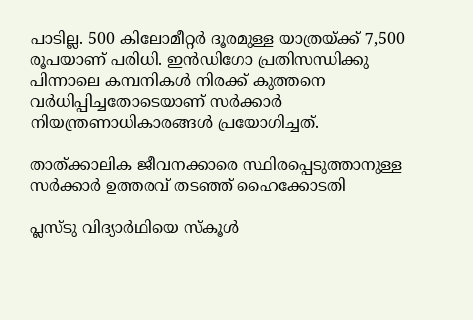പാടില്ല. 500 കിലോമീറ്റർ ദൂരമുള്ള യാത്രയ്ക്ക് 7,500 രൂപയാണ് പരിധി. ഇൻഡിഗോ പ്രതിസന്ധിക്കു പിന്നാലെ കമ്പനികൾ നിരക്ക് കുത്തനെ വർധിപ്പിച്ചതോടെയാണ് സർക്കാർ നിയന്ത്രണാധികാരങ്ങൾ പ്രയോഗിച്ചത്.

താത്ക്കാലിക ജീവനക്കാരെ സ്ഥിരപ്പെടുത്താനുള്ള സർക്കാർ ഉത്തരവ് തടഞ്ഞ് ഹൈക്കോടതി

പ്ലസ്ടു വിദ്യാർഥിയെ സ്കൂൾ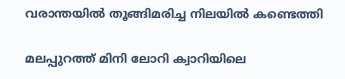വരാന്തയിൽ തൂങ്ങിമരിച്ച നിലയിൽ കണ്ടെത്തി

മലപ്പുറത്ത് മിനി ലോറി ക്വാറിയിലെ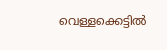വെള്ളക്കെട്ടിൽ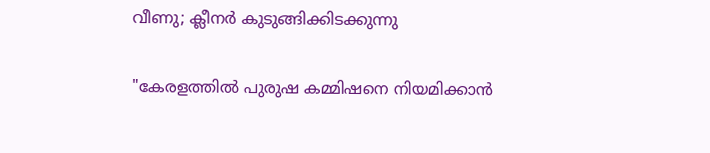വീണു; ക്ലീനർ കുടുങ്ങിക്കിടക്കുന്നു

"കേരളത്തിൽ‌ പുരുഷ കമ്മിഷനെ നിയമിക്കാൻ‌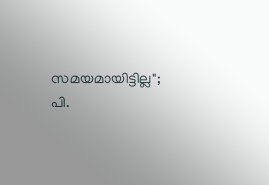സമയമായിട്ടില്ല"; പി.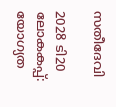സതീദേവി

2028 ടി20 ലോകകപ്പ്: യോഗ‍്യത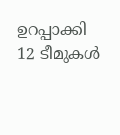ഉറപ്പാക്കി 12 ടീമുകൾ